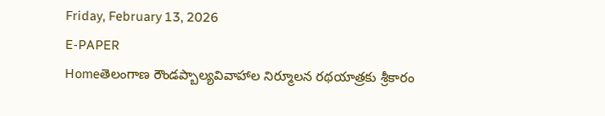Friday, February 13, 2026
E-PAPER
Homeతెలంగాణ రౌండప్బాల్యవివాహాల నిర్మూలన రథయాత్రకు శ్రీకారం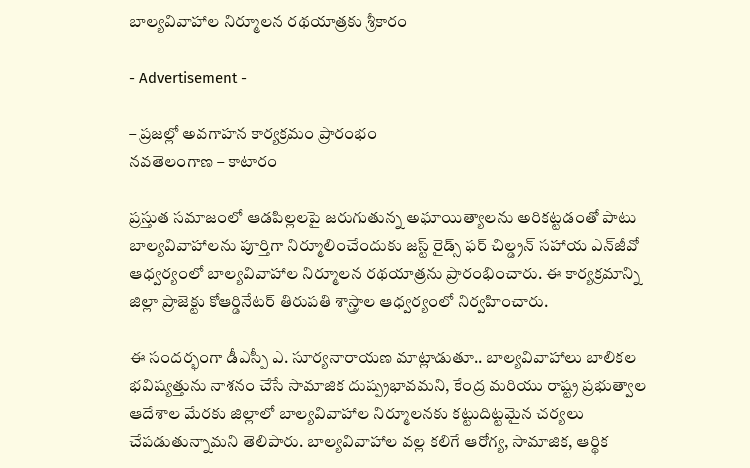బాల్యవివాహాల నిర్మూలన రథయాత్రకు శ్రీకారం

- Advertisement -

– ప్రజల్లో అవగాహన కార్యక్రమం ప్రారంభం
నవతెలంగాణ – కాటారం

ప్రస్తుత సమాజంలో ఆడపిల్లలపై జరుగుతున్న అఘాయిత్యాలను అరికట్టడంతో పాటు బాల్యవివాహాలను పూర్తిగా నిర్మూలించేందుకు జస్ట్ రైడ్స్ ఫర్ చిల్డ్రన్ సహాయ ఎన్‌జీవో ఆధ్వర్యంలో బాల్యవివాహాల నిర్మూలన రథయాత్రను ప్రారంభించారు. ఈ కార్యక్రమాన్ని జిల్లా ప్రాజెక్టు కోఆర్డినేటర్ తిరుపతి శాస్త్రాల ఆధ్వర్యంలో నిర్వహించారు.

ఈ సందర్భంగా డీఎస్పీ ఎ. సూర్యనారాయణ మాట్లాడుతూ.. బాల్యవివాహాలు బాలికల భవిష్యత్తును నాశనం చేసే సామాజిక దుష్ప్రభావమని, కేంద్ర మరియు రాష్ట్ర ప్రభుత్వాల ఆదేశాల మేరకు జిల్లాలో బాల్యవివాహాల నిర్మూలనకు కట్టుదిట్టమైన చర్యలు చేపడుతున్నామని తెలిపారు. బాల్యవివాహాల వల్ల కలిగే ఆరోగ్య, సామాజిక, ఆర్థిక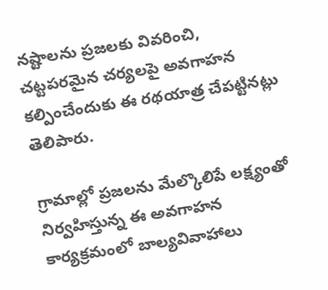నష్టాలను ప్రజలకు వివరించి, చట్టపరమైన చర్యలపై అవగాహన కల్పించేందుకు ఈ రథయాత్ర చేపట్టినట్లు తెలిపారు.

గ్రామాల్లో ప్రజలను మేల్కొలిపే లక్ష్యంతో నిర్వహిస్తున్న ఈ అవగాహన కార్యక్రమంలో బాల్యవివాహాలు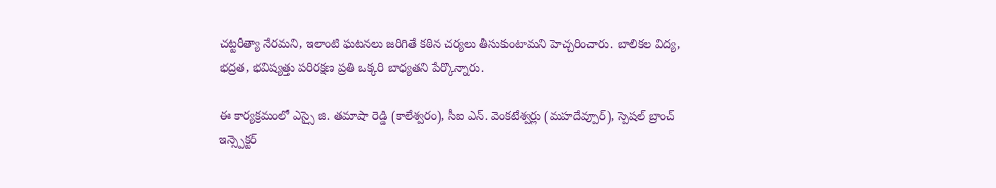చట్టరీత్యా నేరమని, ఇలాంటి ఘటనలు జరిగితే కఠిన చర్యలు తీసుకుంటామని హెచ్చరించారు. బాలికల విద్య, భద్రత, భవిష్యత్తు పరిరక్షణ ప్రతి ఒక్కరి బాధ్యతని పేర్కొన్నారు.

ఈ కార్యక్రమంలో ఎస్సై జి. తమాషా రెడ్డి (కాలేశ్వరం), సీఐ ఎన్. వెంకటేశ్వర్లు (మహదేవ్పూర్), స్పెషల్ బ్రాంచ్ ఇన్స్పెక్టర్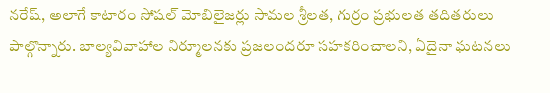నరేష్, అలాగే కాటారం సోషల్ మోబిలైజర్లు సామల శ్రీలత, గుర్రం ప్రభులత తదితరులు పాల్గొన్నారు. బాల్యవివాహాల నిర్మూలనకు ప్రజలందరూ సహకరించాలని, ఏదైనా ఘటనలు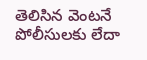తెలిసిన వెంటనే పోలీసులకు లేదా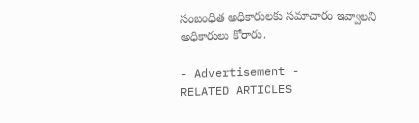సంబంధిత అధికారులకు సమాచారం ఇవ్వాలని అధికారులు కోరారు.

- Advertisement -
RELATED ARTICLES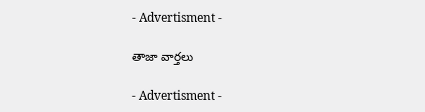- Advertisment -

తాజా వార్తలు

- Advertisment -